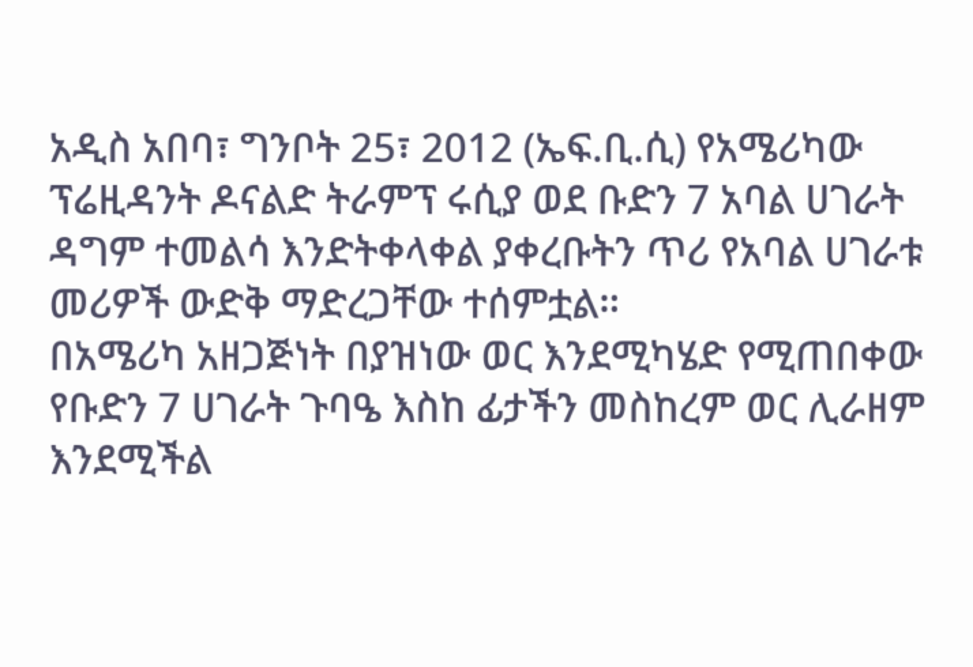አዲስ አበባ፣ ግንቦት 25፣ 2012 (ኤፍ.ቢ.ሲ) የአሜሪካው ፕሬዚዳንት ዶናልድ ትራምፕ ሩሲያ ወደ ቡድን 7 አባል ሀገራት ዳግም ተመልሳ እንድትቀላቀል ያቀረቡትን ጥሪ የአባል ሀገራቱ መሪዎች ውድቅ ማድረጋቸው ተሰምቷል።
በአሜሪካ አዘጋጅነት በያዝነው ወር እንደሚካሄድ የሚጠበቀው የቡድን 7 ሀገራት ጉባዔ እስከ ፊታችን መስከረም ወር ሊራዘም እንደሚችል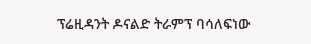ፕሬዚዳንት ዶናልድ ትራምፕ ባሳለፍነው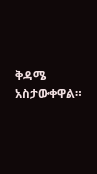ቅዳሜ አስታውቀዋል።